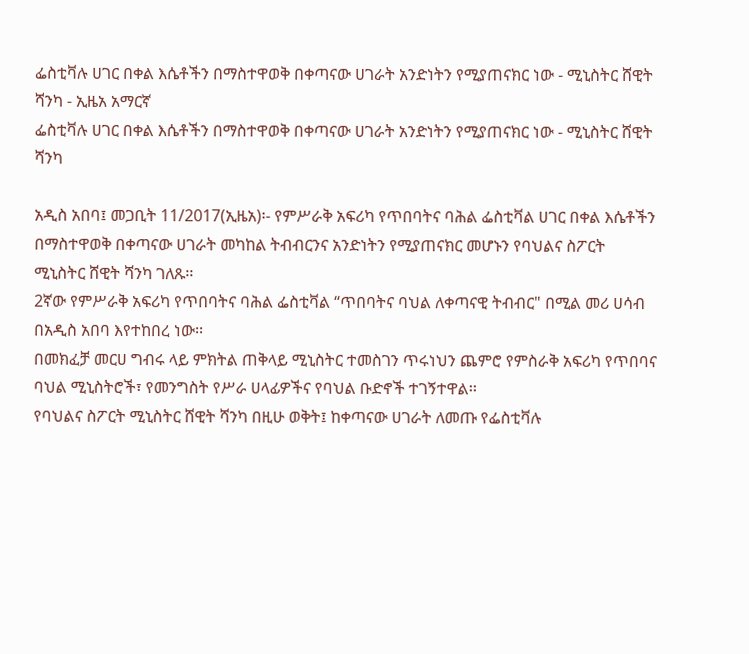ፌስቲቫሉ ሀገር በቀል እሴቶችን በማስተዋወቅ በቀጣናው ሀገራት አንድነትን የሚያጠናክር ነው - ሚኒስትር ሸዊት ሻንካ - ኢዜአ አማርኛ
ፌስቲቫሉ ሀገር በቀል እሴቶችን በማስተዋወቅ በቀጣናው ሀገራት አንድነትን የሚያጠናክር ነው - ሚኒስትር ሸዊት ሻንካ

አዲስ አበባ፤ መጋቢት 11/2017(ኢዜአ)፡- የምሥራቅ አፍሪካ የጥበባትና ባሕል ፌስቲቫል ሀገር በቀል እሴቶችን በማስተዋወቅ በቀጣናው ሀገራት መካከል ትብብርንና አንድነትን የሚያጠናክር መሆኑን የባህልና ስፖርት ሚኒስትር ሸዊት ሻንካ ገለጹ፡፡
2ኛው የምሥራቅ አፍሪካ የጥበባትና ባሕል ፌስቲቫል “ጥበባትና ባህል ለቀጣናዊ ትብብር" በሚል መሪ ሀሳብ በአዲስ አበባ እየተከበረ ነው፡፡
በመክፈቻ መርሀ ግብሩ ላይ ምክትል ጠቅላይ ሚኒስትር ተመስገን ጥሩነህን ጨምሮ የምስራቅ አፍሪካ የጥበባና ባህል ሚኒስትሮች፣ የመንግስት የሥራ ሀላፊዎችና የባህል ቡድኖች ተገኝተዋል፡፡
የባህልና ስፖርት ሚኒስትር ሸዊት ሻንካ በዚሁ ወቅት፤ ከቀጣናው ሀገራት ለመጡ የፌስቲቫሉ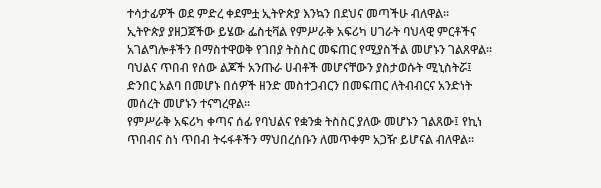ተሳታፊዎች ወደ ምድረ ቀደምቷ ኢትዮጵያ እንኳን በደህና መጣችሁ ብለዋል፡፡
ኢትዮጵያ ያዘጋጀችው ይሄው ፌስቲቫል የምሥራቅ አፍሪካ ሀገራት ባህላዊ ምርቶችና አገልግሎቶችን በማስተዋወቅ የገበያ ትስስር መፍጠር የሚያስችል መሆኑን ገልጸዋል፡፡
ባህልና ጥበብ የሰው ልጆች አንጡራ ሀብቶች መሆናቸውን ያስታወሱት ሚኒስትሯ፤ ድንበር አልባ በመሆኑ በሰዎች ዘንድ መስተጋብርን በመፍጠር ለትብብርና አንድነት መሰረት መሆኑን ተናግረዋል፡፡
የምሥራቅ አፍሪካ ቀጣና ሰፊ የባህልና የቋንቋ ትስስር ያለው መሆኑን ገልጸው፤ የኪነ ጥበብና ስነ ጥበብ ትሩፋቶችን ማህበረሰቡን ለመጥቀም አጋዥ ይሆናል ብለዋል፡፡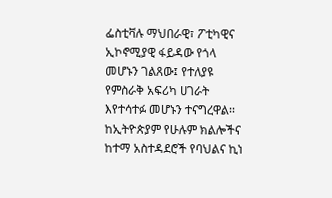ፌስቲቫሉ ማህበራዊ፣ ፖቲካዊና ኢኮኖሚያዊ ፋይዳው የጎላ መሆኑን ገልጸው፤ የተለያዩ የምስራቅ አፍሪካ ሀገራት እየተሳተፉ መሆኑን ተናግረዋል፡፡
ከኢትዮጵያም የሁሉም ክልሎችና ከተማ አስተዳደሮች የባህልና ኪነ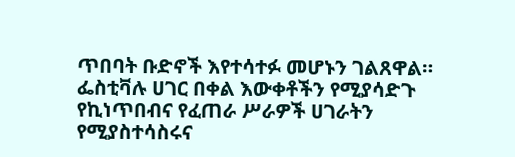ጥበባት ቡድኖች እየተሳተፉ መሆኑን ገልጸዋል።
ፌስቲቫሉ ሀገር በቀል እውቀቶችን የሚያሳድጉ የኪነጥበብና የፈጠራ ሥራዎች ሀገራትን የሚያስተሳስሩና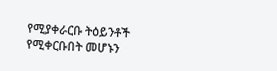የሚያቀራርቡ ትዕይንቶች የሚቀርቡበት መሆኑን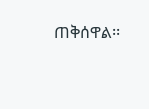ጠቅሰዋል፡፡